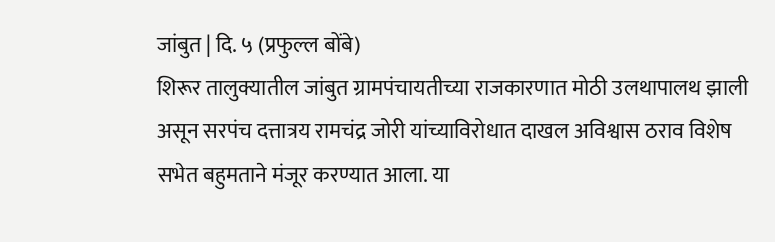जांबुत | दि. ५ (प्रफुल्ल बोंबे)
शिरूर तालुक्यातील जांबुत ग्रामपंचायतीच्या राजकारणात मोठी उलथापालथ झाली असून सरपंच दत्तात्रय रामचंद्र जोरी यांच्याविरोधात दाखल अविश्वास ठराव विशेष सभेत बहुमताने मंजूर करण्यात आला. या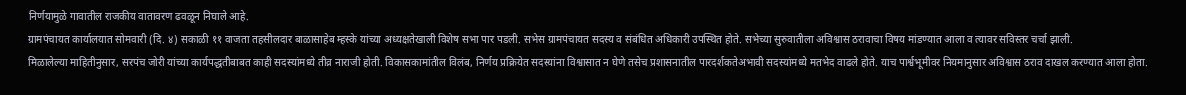निर्णयामुळे गावातील राजकीय वातावरण ढवळून निघाले आहे.
ग्रामपंचायत कार्यालयात सोमवारी (दि. ४) सकाळी ११ वाजता तहसीलदार बाळासाहेब म्हस्के यांच्या अध्यक्षतेखाली विशेष सभा पार पडली. सभेस ग्रामपंचायत सदस्य व संबंधित अधिकारी उपस्थित होते. सभेच्या सुरुवातीला अविश्वास ठरावाचा विषय मांडण्यात आला व त्यावर सविस्तर चर्चा झाली.
मिळालेल्या माहितीनुसार, सरपंच जोरी यांच्या कार्यपद्धतीबाबत काही सदस्यांमध्ये तीव्र नाराजी होती. विकासकामांतील विलंब, निर्णय प्रक्रियेत सदस्यांना विश्वासात न घेणे तसेच प्रशासनातील पारदर्शकतेअभावी सदस्यांमध्ये मतभेद वाढले होते. याच पार्श्वभूमीवर नियमानुसार अविश्वास ठराव दाखल करण्यात आला होता.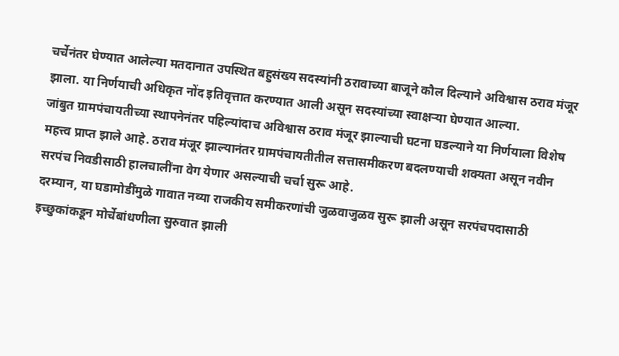चर्चेनंतर घेण्यात आलेल्या मतदानात उपस्थित बहुसंख्य सदस्यांनी ठरावाच्या बाजूने कौल दिल्याने अविश्वास ठराव मंजूर झाला. या निर्णयाची अधिकृत नोंद इतिवृत्तात करण्यात आली असून सदस्यांच्या स्वाक्षऱ्या घेण्यात आल्या.
जांबुत ग्रामपंचायतीच्या स्थापनेनंतर पहिल्यांदाच अविश्वास ठराव मंजूर झाल्याची घटना घडल्याने या निर्णयाला विशेष महत्त्व प्राप्त झाले आहे. ठराव मंजूर झाल्यानंतर ग्रामपंचायतीतील सत्तासमीकरण बदलण्याची शक्यता असून नवीन सरपंच निवडीसाठी हालचालींना वेग येणार असल्याची चर्चा सुरू आहे.
दरम्यान, या घडामोडींमुळे गावात नव्या राजकीय समीकरणांची जुळवाजुळव सुरू झाली असून सरपंचपदासाठी इच्छुकांकडून मोर्चेबांधणीला सुरुवात झाली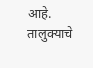आहे. तालुक्याचे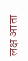लक्ष आता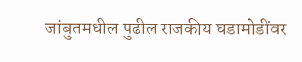जांबुतमधील पुढील राजकीय घडामोडींवर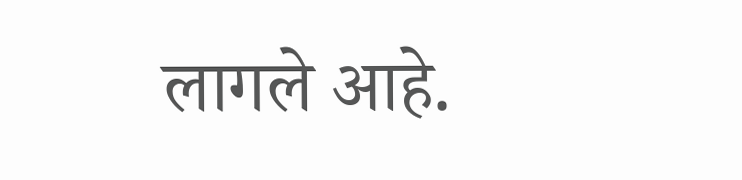लागले आहे.